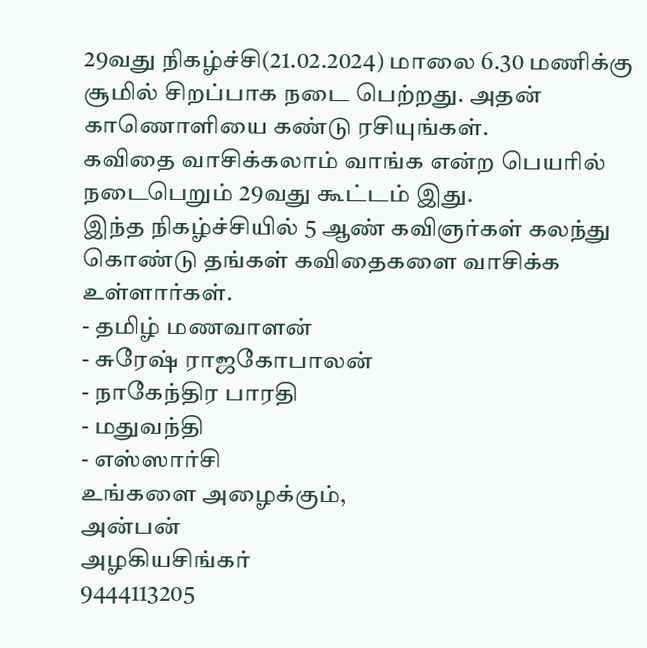29வது நிகழ்ச்சி(21.02.2024) மாலை 6.30 மணிக்கு சூமில் சிறப்பாக நடை பெற்றது. அதன் காணொளியை கண்டு ரசியுங்கள்.
கவிதை வாசிக்கலாம் வாங்க என்ற பெயரில் நடைபெறும் 29வது கூட்டம் இது.
இந்த நிகழ்ச்சியில் 5 ஆண் கவிஞர்கள் கலந்து கொண்டு தங்கள் கவிதைகளை வாசிக்க உள்ளார்கள்.
- தமிழ் மணவாளன்
- சுரேஷ் ராஜகோபாலன்
- நாகேந்திர பாரதி
- மதுவந்தி
- எஸ்ஸார்சி
உங்களை அழைக்கும்,
அன்பன்
அழகியசிங்கர்
9444113205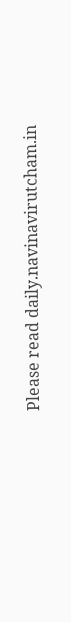Please read daily.navinavirutcham.in